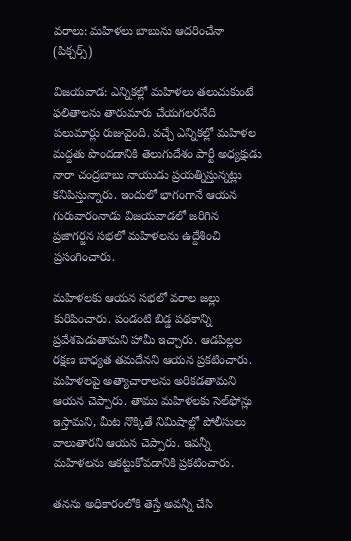వరాలు: మహిళలు బాబును ఆదరించేనా (పిక్చర్స్)

విజయవాడ: ఎన్నికల్లో మహిళలు తలుచుకుంటే ఫలితాలను తారుమారు చేయగలరనేది పలుమార్లు రుజువైంది. వచ్చే ఎన్నికల్లో మహిళల మద్దతు పొందడానికి తెలుగుదేశం పార్టీ అధ్యక్షుడు నారా చంద్రబాబు నాయుడు ప్రయత్నిస్తున్నట్లు కనిపిస్తున్నారు. ఇందులో భాగంగానే ఆయన గురువారంనాడు విజయవాడలో జరిగిన ప్రజాగర్జన సభలో మహిళలను ఉద్దేశించి ప్రసంగించారు.

మహిళలకు ఆయన సభలో వరాల జల్లు కురిపించారు. పండంటి బిడ్డ పథకాన్ని ప్రవేశపెడుతామని హామీ ఇచ్చారు. ఆడపిల్లల రక్షణ బాధ్యత తమదేనని ఆయన ప్రకటించారు. మహిళలపై అత్యాచారాలను అరికడతామని ఆయన చెప్పారు. తాము మహిళలకు సెల్‌ఫోన్లు ఇస్తామని, మీట నొక్కితే నిమిషాల్లో పోలీసులు వాలుతారని ఆయన చెప్పారు. ఇవన్నీ మహిళలను ఆకట్టుకోవడానికి ప్రకటించారు.

తనను అధికారంలోకి తెస్తే అవన్నీ చేసి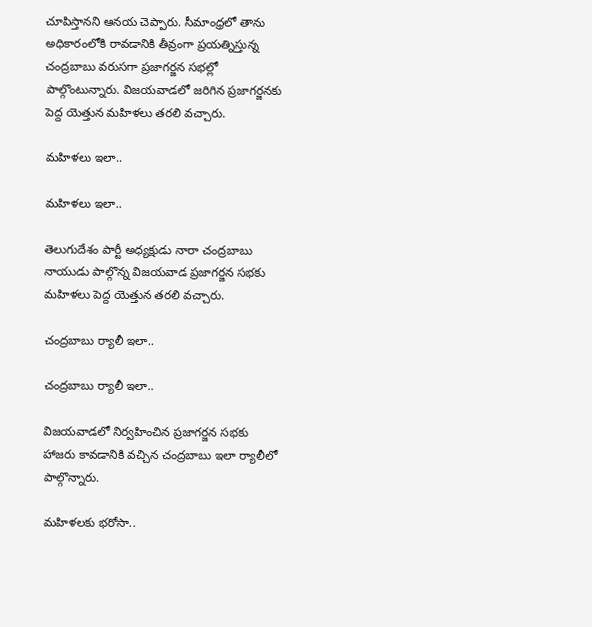చూపిస్తానని ఆనయ చెప్పారు. సీమాంధ్రలో తాను అధికారంలోకి రావడానికి తీవ్రంగా ప్రయత్నిస్తున్న చంద్రబాబు వరుసగా ప్రజాగర్జన సభల్లో పాల్గొంటున్నారు. విజయవాడలో జరిగిన ప్రజాగర్జనకు పెద్ద యెత్తున మహిళలు తరలి వచ్చారు.

మహిళలు ఇలా..

మహిళలు ఇలా..

తెలుగుదేశం పార్టీ అధ్యక్షుడు నారా చంద్రబాబు నాయుడు పాల్గొన్న విజయవాడ ప్రజాగర్జన సభకు మహిళలు పెద్ద యెత్తున తరలి వచ్చారు.

చంద్రబాబు ర్యాలీ ఇలా..

చంద్రబాబు ర్యాలీ ఇలా..

విజయవాడలో నిర్వహించిన ప్రజాగర్జన సభకు హాజరు కావడానికి వచ్చిన చంద్రబాబు ఇలా ర్యాలీలో పాల్గొన్నారు.

మహిళలకు భరోసా..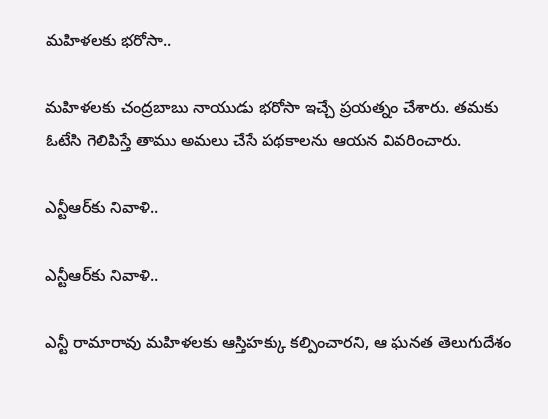మహిళలకు భరోసా..

మహిళలకు చంద్రబాబు నాయుడు భరోసా ఇచ్చే ప్రయత్నం చేశారు. తమకు ఓటేసి గెలిపిస్తే తాము అమలు చేసే పథకాలను ఆయన వివరించారు.

ఎన్టీఆర్‌కు నివాళి..

ఎన్టీఆర్‌కు నివాళి..

ఎన్టీ రామారావు మహిళలకు ఆస్తిహక్కు కల్పించారని, ఆ ఘనత తెలుగుదేశం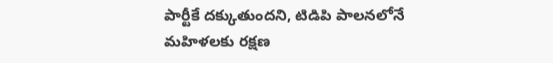పార్టీకే దక్కుతుందని, టిడిపి పాలనలోనే మహిళలకు రక్షణ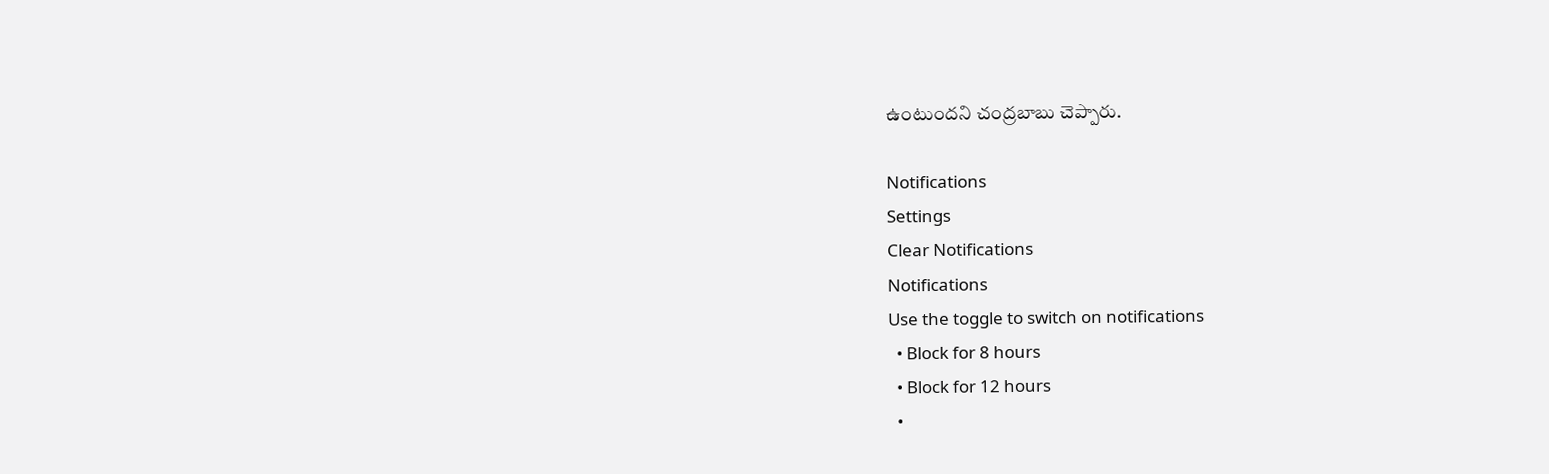ఉంటుందని చంద్రబాబు చెప్పారు.

Notifications
Settings
Clear Notifications
Notifications
Use the toggle to switch on notifications
  • Block for 8 hours
  • Block for 12 hours
  •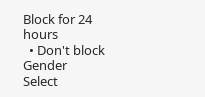Block for 24 hours
  • Don't block
Gender
Select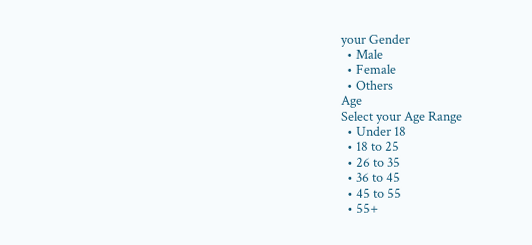your Gender
  • Male
  • Female
  • Others
Age
Select your Age Range
  • Under 18
  • 18 to 25
  • 26 to 35
  • 36 to 45
  • 45 to 55
  • 55+